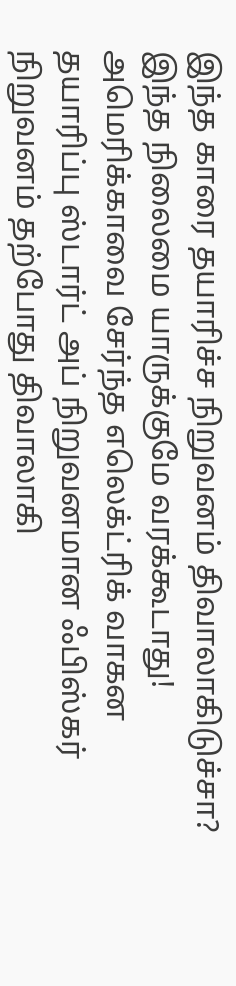இந்த காரை தயாரிச்ச நிறுவனம் திவாலாகிடுச்சா? இந்த நிலைமை யாருக்குமே வரக்கூடாது!
அமெரிக்காவை சேர்ந்த எலெக்ட்ரிக் வாகன தயாரிப்பு ஸ்டார்ட் அப் நிறுவனமான ஃபிஸ்கர் நிறுவனம் தற்போது திவாலாகி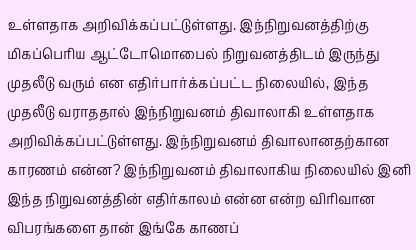உள்ளதாக அறிவிக்கப்பட்டுள்ளது. இந்நிறுவனத்திற்கு மிகப்பெரிய ஆட்டோமொபைல் நிறுவனத்திடம் இருந்து முதலீடு வரும் என எதிர்பார்க்கப்பட்ட நிலையில், இந்த முதலீடு வராததால் இந்நிறுவனம் திவாலாகி உள்ளதாக அறிவிக்கப்பட்டுள்ளது. இந்நிறுவனம் திவாலானதற்கான காரணம் என்ன? இந்நிறுவனம் திவாலாகிய நிலையில் இனி இந்த நிறுவனத்தின் எதிர்காலம் என்ன என்ற விரிவான விபரங்களை தான் இங்கே காணப்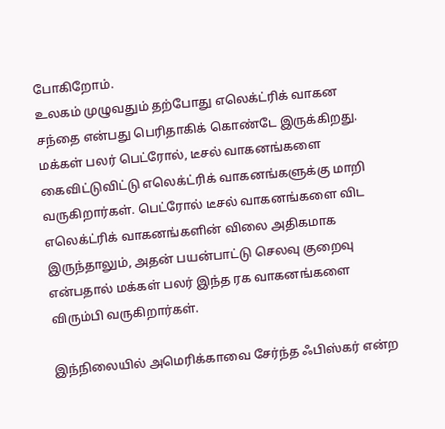போகிறோம்.
உலகம் முழுவதும் தற்போது எலெக்ட்ரிக் வாகன சந்தை என்பது பெரிதாகிக் கொண்டே இருக்கிறது. மக்கள் பலர் பெட்ரோல், டீசல் வாகனங்களை கைவிட்டுவிட்டு எலெக்ட்ரிக் வாகனங்களுக்கு மாறி வருகிறார்கள். பெட்ரோல் டீசல் வாகனங்களை விட எலெக்ட்ரிக் வாகனங்களின் விலை அதிகமாக இருந்தாலும், அதன் பயன்பாட்டு செலவு குறைவு என்பதால் மக்கள் பலர் இந்த ரக வாகனங்களை விரும்பி வருகிறார்கள்.

இந்நிலையில் அமெரிக்காவை சேர்ந்த ஃபிஸ்கர் என்ற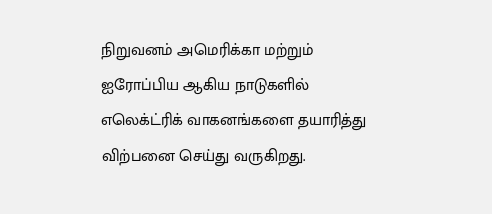நிறுவனம் அமெரிக்கா மற்றும் ஐரோப்பிய ஆகிய நாடுகளில் எலெக்ட்ரிக் வாகனங்களை தயாரித்து விற்பனை செய்து வருகிறது.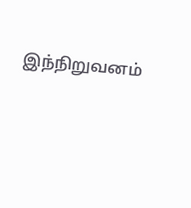இந்நிறுவனம்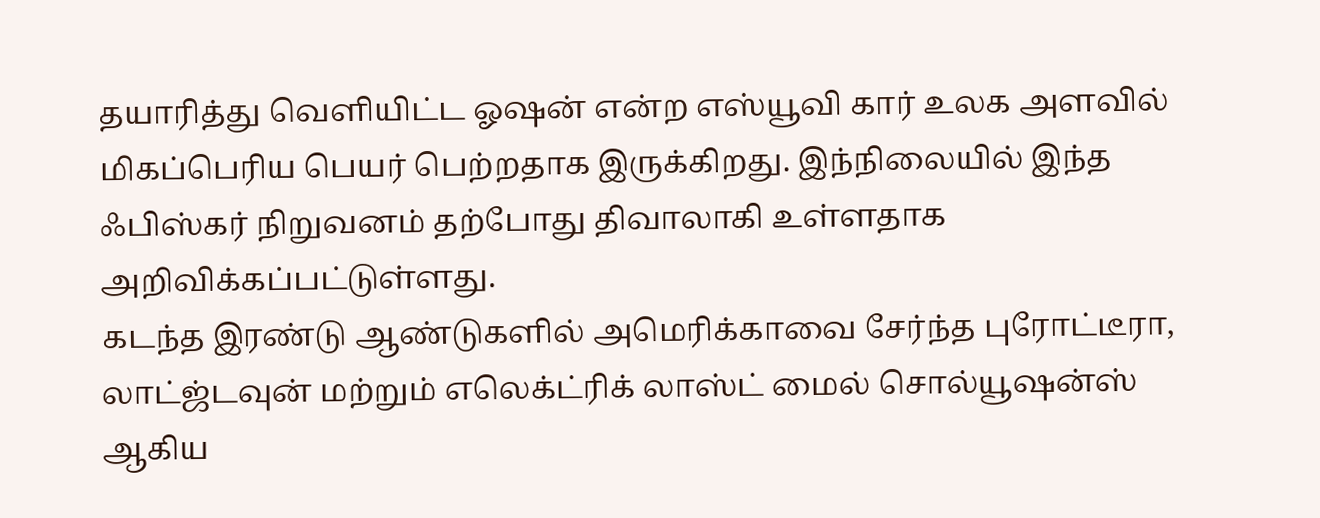தயாரித்து வெளியிட்ட ஓஷன் என்ற எஸ்யூவி கார் உலக அளவில் மிகப்பெரிய பெயர் பெற்றதாக இருக்கிறது. இந்நிலையில் இந்த ஃபிஸ்கர் நிறுவனம் தற்போது திவாலாகி உள்ளதாக அறிவிக்கப்பட்டுள்ளது.
கடந்த இரண்டு ஆண்டுகளில் அமெரிக்காவை சேர்ந்த புரோட்டீரா, லாட்ஜ்டவுன் மற்றும் எலெக்ட்ரிக் லாஸ்ட் மைல் சொல்யூஷன்ஸ் ஆகிய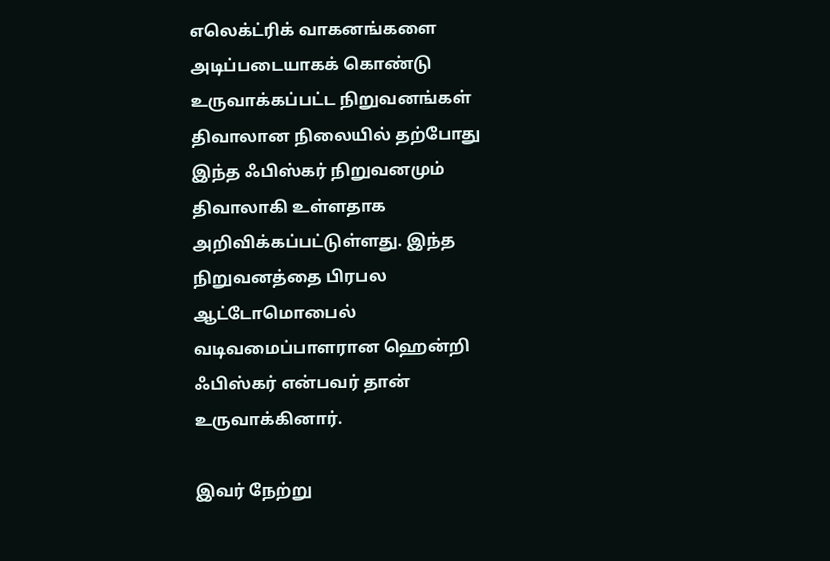எலெக்ட்ரிக் வாகனங்களை அடிப்படையாகக் கொண்டு உருவாக்கப்பட்ட நிறுவனங்கள் திவாலான நிலையில் தற்போது இந்த ஃபிஸ்கர் நிறுவனமும் திவாலாகி உள்ளதாக அறிவிக்கப்பட்டுள்ளது. இந்த நிறுவனத்தை பிரபல ஆட்டோமொபைல் வடிவமைப்பாளரான ஹென்றி ஃபிஸ்கர் என்பவர் தான் உருவாக்கினார்.

இவர் நேற்று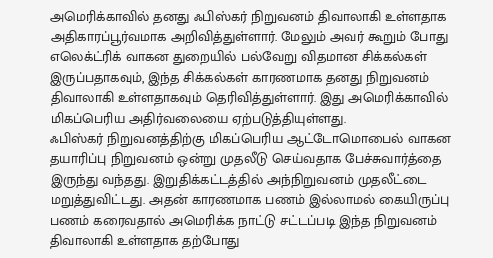அமெரிக்காவில் தனது ஃபிஸ்கர் நிறுவனம் திவாலாகி உள்ளதாக அதிகாரப்பூர்வமாக அறிவித்துள்ளார். மேலும் அவர் கூறும் போது எலெக்ட்ரிக் வாகன துறையில் பல்வேறு விதமான சிக்கல்கள் இருப்பதாகவும், இந்த சிக்கல்கள் காரணமாக தனது நிறுவனம் திவாலாகி உள்ளதாகவும் தெரிவித்துள்ளார். இது அமெரிக்காவில் மிகப்பெரிய அதிர்வலையை ஏற்படுத்தியுள்ளது.
ஃபிஸ்கர் நிறுவனத்திற்கு மிகப்பெரிய ஆட்டோமொபைல் வாகன தயாரிப்பு நிறுவனம் ஒன்று முதலீடு செய்வதாக பேச்சுவார்த்தை இருந்து வந்தது. இறுதிக்கட்டத்தில் அந்நிறுவனம் முதலீட்டை மறுத்துவிட்டது. அதன் காரணமாக பணம் இல்லாமல் கையிருப்பு பணம் கரைவதால் அமெரிக்க நாட்டு சட்டப்படி இந்த நிறுவனம் திவாலாகி உள்ளதாக தற்போது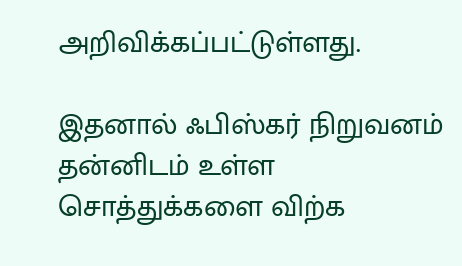அறிவிக்கப்பட்டுள்ளது.

இதனால் ஃபிஸ்கர் நிறுவனம் தன்னிடம் உள்ள சொத்துக்களை விற்க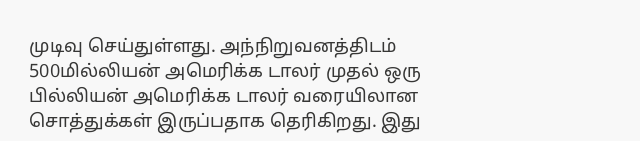முடிவு செய்துள்ளது. அந்நிறுவனத்திடம் 500மில்லியன் அமெரிக்க டாலர் முதல் ஒரு பில்லியன் அமெரிக்க டாலர் வரையிலான சொத்துக்கள் இருப்பதாக தெரிகிறது. இது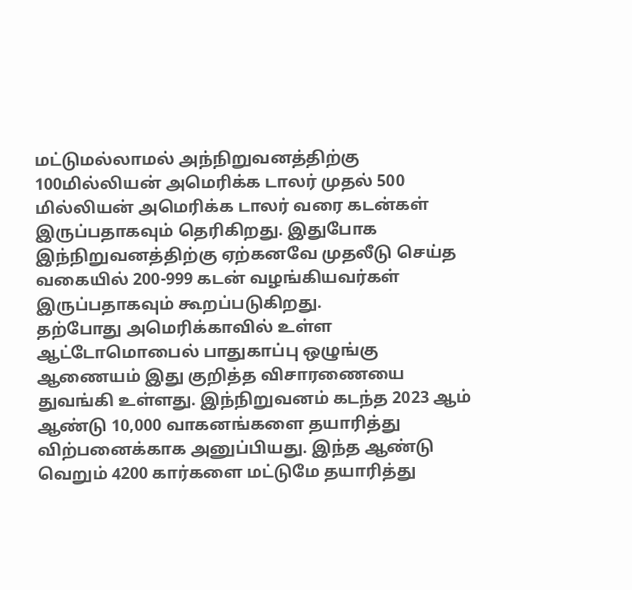மட்டுமல்லாமல் அந்நிறுவனத்திற்கு 100மில்லியன் அமெரிக்க டாலர் முதல் 500 மில்லியன் அமெரிக்க டாலர் வரை கடன்கள் இருப்பதாகவும் தெரிகிறது. இதுபோக இந்நிறுவனத்திற்கு ஏற்கனவே முதலீடு செய்த வகையில் 200-999 கடன் வழங்கியவர்கள் இருப்பதாகவும் கூறப்படுகிறது.
தற்போது அமெரிக்காவில் உள்ள ஆட்டோமொபைல் பாதுகாப்பு ஒழுங்கு ஆணையம் இது குறித்த விசாரணையை துவங்கி உள்ளது. இந்நிறுவனம் கடந்த 2023 ஆம் ஆண்டு 10,000 வாகனங்களை தயாரித்து விற்பனைக்காக அனுப்பியது. இந்த ஆண்டு வெறும் 4200 கார்களை மட்டுமே தயாரித்து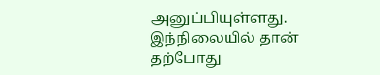அனுப்பியுள்ளது. இந்நிலையில் தான் தற்போது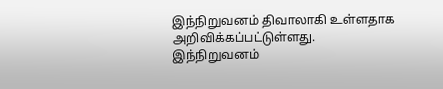இந்நிறுவனம் திவாலாகி உள்ளதாக அறிவிக்கப்பட்டுள்ளது.
இந்நிறுவனம்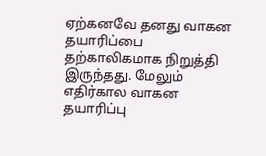ஏற்கனவே தனது வாகன தயாரிப்பை தற்காலிகமாக நிறுத்தி இருந்தது. மேலும் எதிர்கால வாகன தயாரிப்பு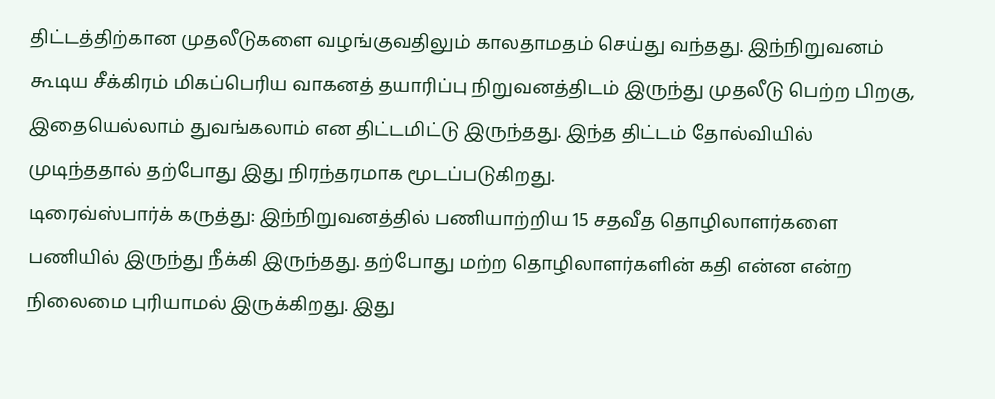திட்டத்திற்கான முதலீடுகளை வழங்குவதிலும் காலதாமதம் செய்து வந்தது. இந்நிறுவனம் கூடிய சீக்கிரம் மிகப்பெரிய வாகனத் தயாரிப்பு நிறுவனத்திடம் இருந்து முதலீடு பெற்ற பிறகு, இதையெல்லாம் துவங்கலாம் என திட்டமிட்டு இருந்தது. இந்த திட்டம் தோல்வியில் முடிந்ததால் தற்போது இது நிரந்தரமாக மூடப்படுகிறது.
டிரைவ்ஸ்பார்க் கருத்து: இந்நிறுவனத்தில் பணியாற்றிய 15 சதவீத தொழிலாளர்களை பணியில் இருந்து நீக்கி இருந்தது. தற்போது மற்ற தொழிலாளர்களின் கதி என்ன என்ற நிலைமை புரியாமல் இருக்கிறது. இது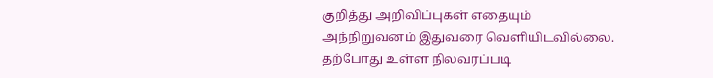குறித்து அறிவிப்புகள் எதையும் அந்நிறுவனம் இதுவரை வெளியிடவில்லை. தற்போது உள்ள நிலவரப்படி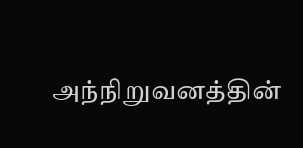அந்நிறுவனத்தின்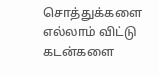சொத்துக்களை எல்லாம் விட்டு கடன்களை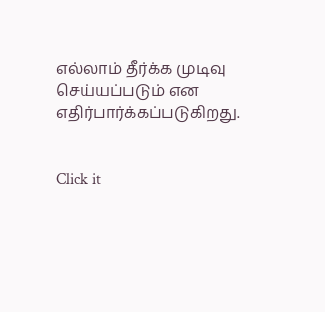எல்லாம் தீர்க்க முடிவு செய்யப்படும் என எதிர்பார்க்கப்படுகிறது.


Click it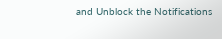and Unblock the Notifications